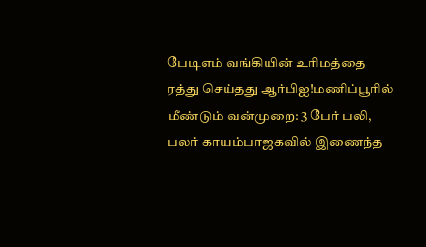பேடிஎம் வங்கியின் உரிமத்தை ரத்து செய்தது ஆர்பிஐ!மணிப்பூரில் மீண்டும் வன்முறை: 3 பேர் பலி, பலர் காயம்பாஜகவில் இணைந்த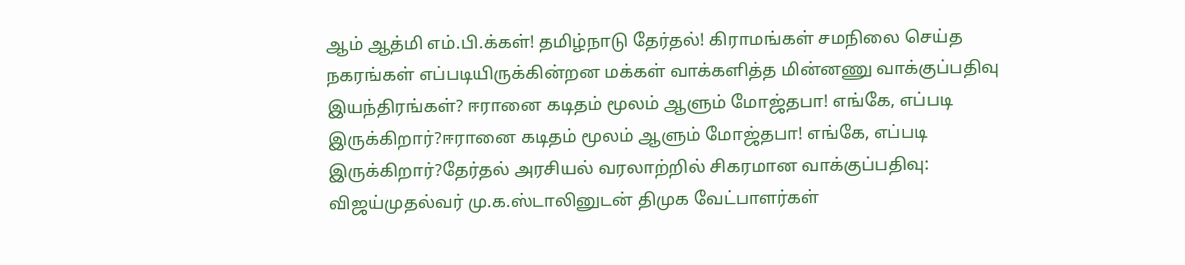ஆம் ஆத்மி எம்.பி.க்கள்! தமிழ்நாடு தேர்தல்! கிராமங்கள் சமநிலை செய்த நகரங்கள் எப்படியிருக்கின்றன மக்கள் வாக்களித்த மின்னணு வாக்குப்பதிவு இயந்திரங்கள்? ஈரானை கடிதம் மூலம் ஆளும் மோஜ்தபா! எங்கே, எப்படி இருக்கிறார்?ஈரானை கடிதம் மூலம் ஆளும் மோஜ்தபா! எங்கே, எப்படி இருக்கிறார்?தேர்தல் அரசியல் வரலாற்றில் சிகரமான வாக்குப்பதிவு: விஜய்முதல்வர் மு.க.ஸ்டாலினுடன் திமுக வேட்பாளர்கள்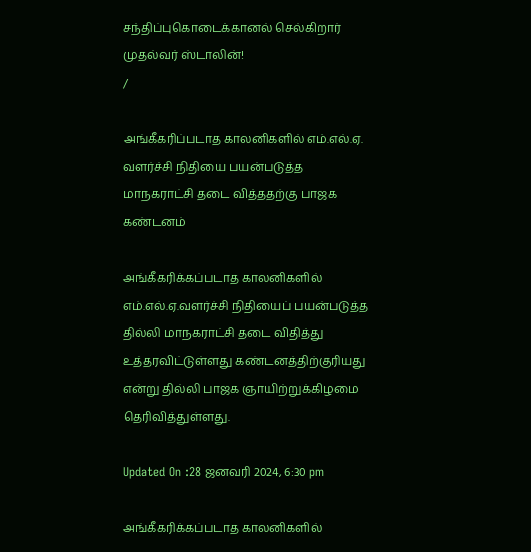சந்திப்புகொடைக்கானல் செல்கிறார் முதல்வர் ஸ்டாலின்!
/

அங்கீகரிப்படாத காலனிகளில் எம்.எல்.ஏ. வளர்ச்சி நிதியை பயன்படுத்த மாநகராட்சி தடை வித்ததற்கு பாஜக கண்டனம்

அங்கீகரிக்கப்படாத காலனிகளில் எம்.எல்.ஏ.வளர்ச்சி நிதியைப் பயன்படுத்த தில்லி மாநகராட்சி தடை விதித்து உத்தரவிட்டுள்ளது கண்டனத்திற்குரியது என்று தில்லி பாஜக ஞாயிற்றுக்கிழமை தெரிவித்துள்ளது.

Updated On :28 ஜனவரி 2024, 6:30 pm

அங்கீகரிக்கப்படாத காலனிகளில்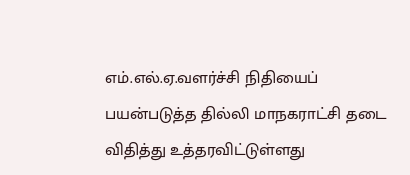எம்.எல்.ஏ.வளர்ச்சி நிதியைப் பயன்படுத்த தில்லி மாநகராட்சி தடை விதித்து உத்தரவிட்டுள்ளது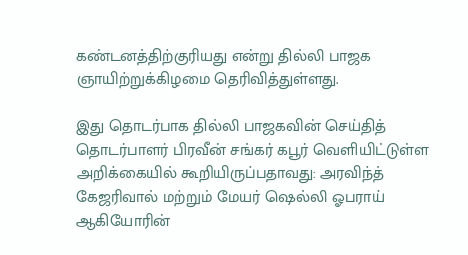கண்டனத்திற்குரியது என்று தில்லி பாஜக ஞாயிற்றுக்கிழமை தெரிவித்துள்ளது.

இது தொடர்பாக தில்லி பாஜகவின் செய்தித் தொடர்பாளர் பிரவீன் சங்கர் கபூர் வெளியிட்டுள்ள அறிக்கையில் கூறியிருப்பதாவது: அரவிந்த் கேஜரிவால் மற்றும் மேயர் ஷெல்லி ஓபராய் ஆகியோரின்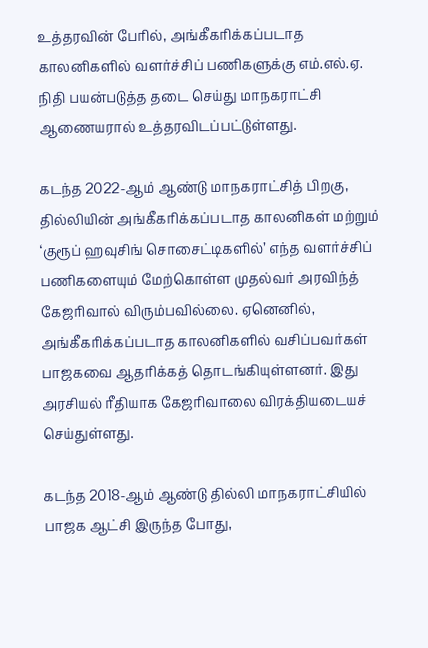உத்தரவின் பேரில், அங்கீகரிக்கப்படாத காலனிகளில் வளர்ச்சிப் பணிகளுக்கு எம்.எல்.ஏ. நிதி பயன்படுத்த தடை செய்து மாநகராட்சி ஆணையரால் உத்தரவிடப்பட்டுள்ளது.

கடந்த 2022-ஆம் ஆண்டு மாநகராட்சித் பிறகு, தில்லியின் அங்கீகரிக்கப்படாத காலனிகள் மற்றும் ‘குரூப் ஹவுசிங் சொசைட்டிகளில்’ எந்த வளர்ச்சிப் பணிகளையும் மேற்கொள்ள முதல்வர் அரவிந்த் கேஜரிவால் விரும்பவில்லை. ஏனெனில், அங்கீகரிக்கப்படாத காலனிகளில் வசிப்பவர்கள் பாஜகவை ஆதரிக்கத் தொடங்கியுள்ளனர். இது அரசியல் ரீதியாக கேஜரிவாலை விரக்தியடையச் செய்துள்ளது.

கடந்த 2018-ஆம் ஆண்டு தில்லி மாநகராட்சியில் பாஜக ஆட்சி இருந்த போது,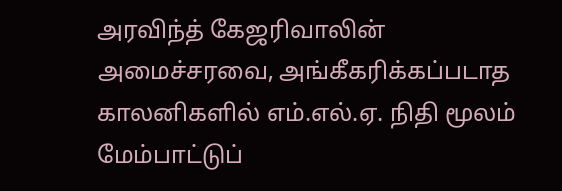அரவிந்த் கேஜரிவாலின் அமைச்சரவை, அங்கீகரிக்கப்படாத காலனிகளில் எம்.எல்.ஏ. நிதி மூலம் மேம்பாட்டுப்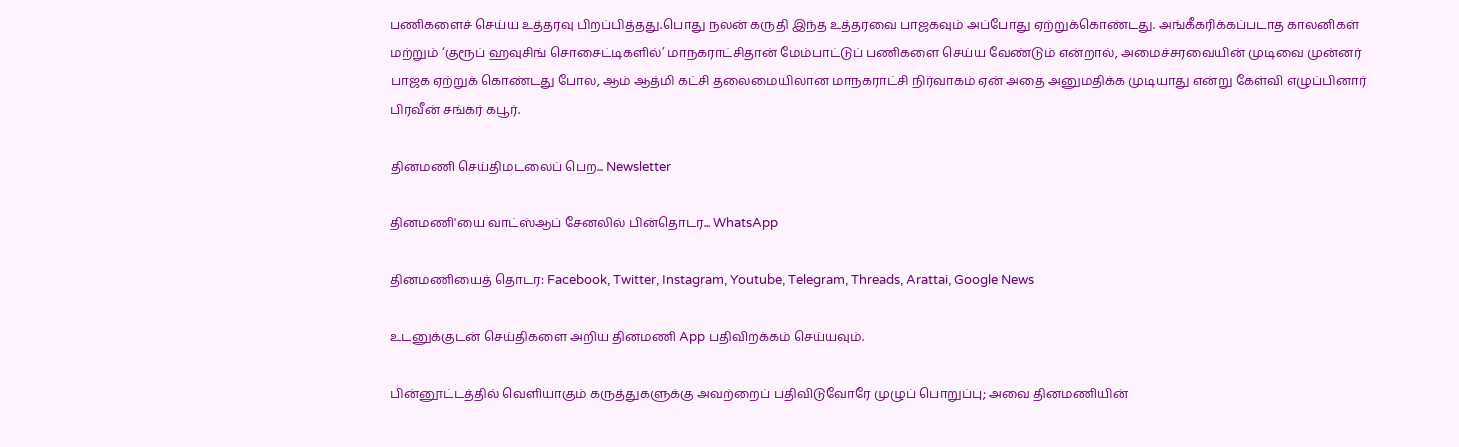பணிகளைச் செய்ய உத்தரவு பிறப்பித்தது.பொது நலன் கருதி இந்த உத்தரவை பாஜகவும் அப்போது ஏற்றுக்கொண்டது. அங்கீகரிக்கப்படாத காலனிகள் மற்றும் ‘குரூப் ஹவுசிங் சொசைட்டிகளில்’ மாநகராட்சிதான் மேம்பாட்டுப் பணிகளை செய்ய வேண்டும் என்றால், அமைச்சரவையின் முடிவை முன்னர் பாஜக ஏற்றுக் கொண்டது போல, ஆம் ஆத்மி கட்சி தலைமையிலான மாநகராட்சி நிர்வாகம் ஏன் அதை அனுமதிக்க முடியாது என்று கேள்வி எழுப்பினார் பிரவீன் சங்கர் கபூர்.

தினமணி செய்திமடலைப் பெற... Newsletter

தினமணி'யை வாட்ஸ்ஆப் சேனலில் பின்தொடர... WhatsApp

தினமணியைத் தொடர: Facebook, Twitter, Instagram, Youtube, Telegram, Threads, Arattai, Google News

உடனுக்குடன் செய்திகளை அறிய தினமணி App பதிவிறக்கம் செய்யவும்.

பின்னூட்டத்தில் வெளியாகும் கருத்துகளுக்கு அவற்றைப் பதிவிடுவோரே முழுப் பொறுப்பு; அவை தினமணியின்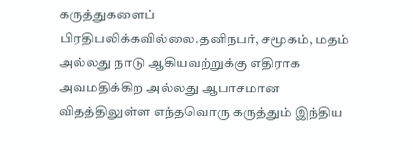கருத்துகளைப் பிரதிபலிக்கவில்லை.தனிநபர், சமூகம், மதம் அல்லது நாடு ஆகியவற்றுக்கு எதிராக அவமதிக்கிற அல்லது ஆபாசமான விதத்திலுள்ள எந்தவொரு கருத்தும் இந்திய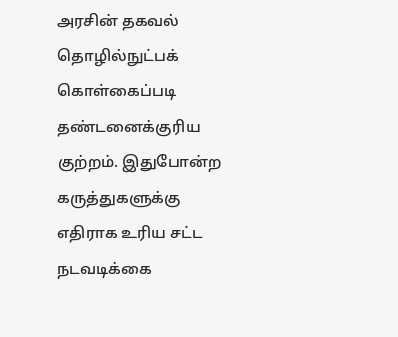அரசின் தகவல் தொழில்நுட்பக் கொள்கைப்படி தண்டனைக்குரிய குற்றம். இதுபோன்ற கருத்துகளுக்கு எதிராக உரிய சட்ட நடவடிக்கை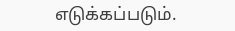எடுக்கப்படும்.